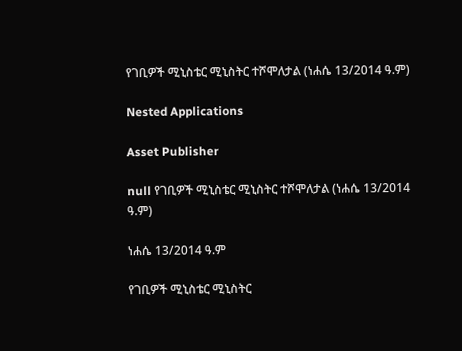የገቢዎች ሚኒስቴር ሚኒስትር ተሾሞለታል (ነሐሴ 13/2014 ዓ.ም)

Nested Applications

Asset Publisher

null የገቢዎች ሚኒስቴር ሚኒስትር ተሾሞለታል (ነሐሴ 13/2014 ዓ.ም)

ነሐሴ 13/2014 ዓ.ም

የገቢዎች ሚኒስቴር ሚኒስትር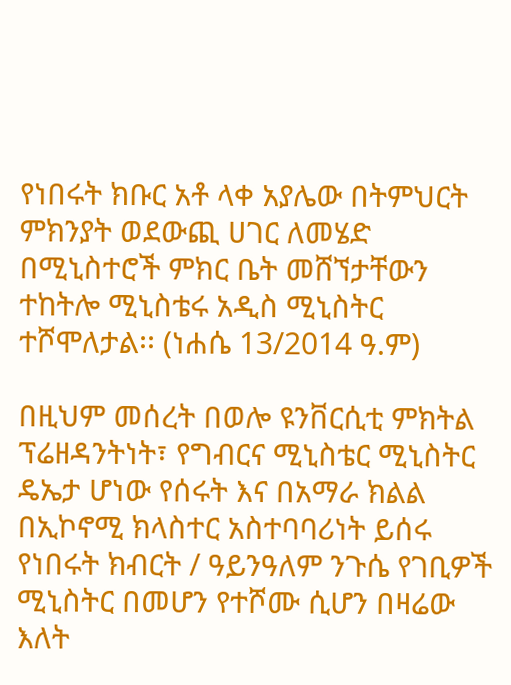የነበሩት ክቡር አቶ ላቀ አያሌው በትምህርት ምክንያት ወደውጪ ሀገር ለመሄድ በሚኒስተሮች ምክር ቤት መሸኘታቸውን ተከትሎ ሚኒስቴሩ አዲስ ሚኒስትር ተሾሞለታል፡፡ (ነሐሴ 13/2014 ዓ.ም)

በዚህም መሰረት በወሎ ዩንቨርሲቲ ምክትል ፕሬዘዳንትነት፣ የግብርና ሚኒስቴር ሚኒስትር ዴኤታ ሆነው የሰሩት እና በአማራ ክልል በኢኮኖሚ ክላስተር አስተባባሪነት ይሰሩ የነበሩት ክብርት / ዓይንዓለም ንጉሴ የገቢዎች ሚኒስትር በመሆን የተሾሙ ሲሆን በዛሬው እለት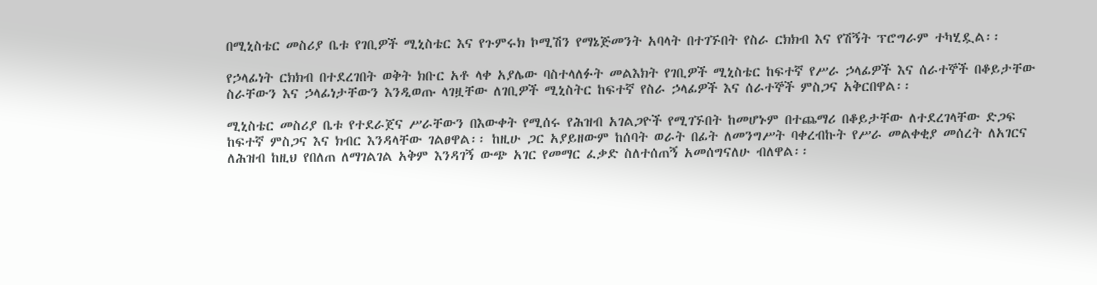በሚኒስቴር መስሪያ ቤቱ የገቢዎች ሚኒስቴር እና የጉምሩክ ኮሚሽን የማኔጅመንት አባላት በተገኙበት የስራ ርክክብ እና የሽኝት ፕሮግራም ተካሂዷል፡፡

የኃላፊነት ርክክብ በተደረገበት ወቅት ክቡር አቶ ላቀ አያሌው ባስተላለፉት መልእክት የገቢዎች ሚኒስቴር ከፍተኛ የሥራ ኃላፊዎች እና ሰራተኞች በቆይታቸው ስራቸውን እና ኃላፊነታቸውን እንዲወጡ ላገዟቸው ለገቢዎች ሚኒስትር ከፍተኛ የስራ ኃላፊዎች እና ሰራተኞች ምስጋና አቅርበዋል፡፡

ሚኒስቴር መስሪያ ቤቱ የተደራጀና ሥራቸውን በእውቀት የሚሰሩ የሕዝብ አገልጋዮች የሚገኙበት ከመሆኑም በተጨማሪ በቆይታቸው ለተደረገላቸው ድጋፍ ከፍተኛ ምስጋና እና ክብር እንዳላቸው ገልፀዋል፡፡ ከዚሁ ጋር አያይዘውም ከሰባት ወራት በፊት ለመንግሥት ባቀረብኩት የሥራ መልቀቂያ መሰረት ለአገርና ለሕዝብ ከዚህ የበለጠ ለማገልገል አቅም እንዳገኝ ውጭ አገር የመማር ፈቃድ ስለተሰጠኝ አመሰግናለሁ ብለዋል፡፡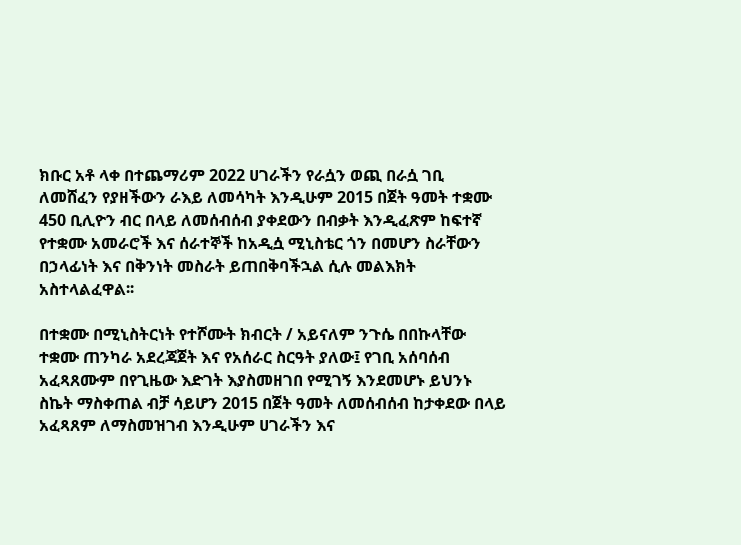ክቡር አቶ ላቀ በተጨማሪም 2022 ሀገራችን የራሷን ወጪ በራሷ ገቢ ለመሸፈን የያዘችውን ራእይ ለመሳካት እንዲሁም 2015 በጀት ዓመት ተቋሙ 450 ቢሊዮን ብር በላይ ለመሰብሰብ ያቀደውን በብቃት እንዲፈጽም ከፍተኛ የተቋሙ አመራሮች እና ሰራተኞች ከአዲሷ ሚኒስቴር ጎን በመሆን ስራቸውን በኃላፊነት እና በቅንነት መስራት ይጠበቅባችኋል ሲሉ መልእክት አስተላልፈዋል፡፡

በተቋሙ በሚኒስትርነት የተሾሙት ክብርት / አይናለም ንጉሴ በበኩላቸው ተቋሙ ጠንካራ አደረጃጀት እና የአሰራር ስርዓት ያለው፤ የገቢ አሰባሰብ አፈጻጸሙም በየጊዜው እድገት እያስመዘገበ የሚገኝ እንደመሆኑ ይህንኑ ስኬት ማስቀጠል ብቻ ሳይሆን 2015 በጀት ዓመት ለመሰብሰብ ከታቀደው በላይ አፈጻጸም ለማስመዝገብ እንዲሁም ሀገራችን እና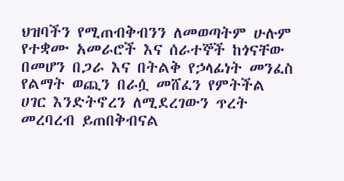ህዝባችን የሚጠብቅብንን ለመወጣትም ሁሉም የተቋሙ አመራሮች እና ሰራተኞች ከጎናቸው በመሆን በጋራ እና በትልቅ የኃላፊነት መንፈስ የልማት ወጪን በራሷ መሸፈን የምትችል ሀገር እንድትኖረን ለሚደረገውን ጥረት መረባረብ ይጠበቅብናል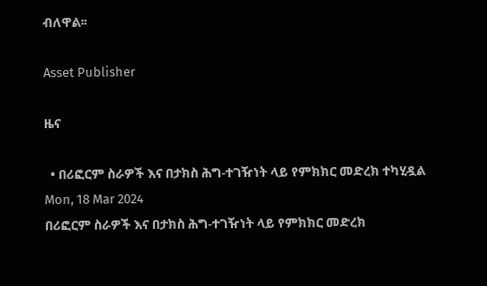ብለዋል፡፡

Asset Publisher

ዜና

  • በሪፎርም ስራዎች እና በታክስ ሕግ-ተገዥነት ላይ የምክክር መድረክ ተካሂዷል Mon, 18 Mar 2024
በሪፎርም ስራዎች እና በታክስ ሕግ-ተገዥነት ላይ የምክክር መድረክ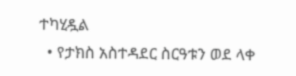ተካሂዷል
  • የታክስ አስተዳደር ስርዓቱን ወደ ላቀ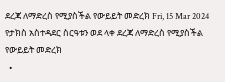ደረጃ ለማድረስ የሚያስችል የውይይት መድረክ Fri, 15 Mar 2024
የታክስ አስተዳደር ስርዓቱን ወደ ላቀ ደረጃ ለማድረስ የሚያስችል የውይይት መድረክ
  •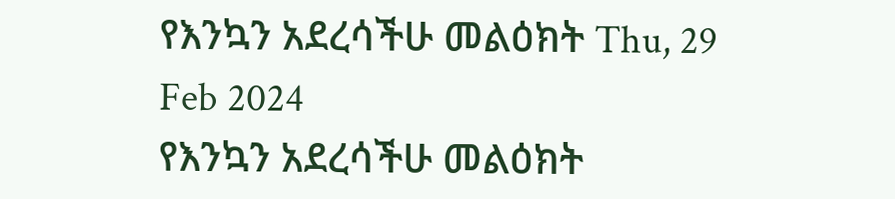የእንኳን አደረሳችሁ መልዕክት Thu, 29 Feb 2024
የእንኳን አደረሳችሁ መልዕክት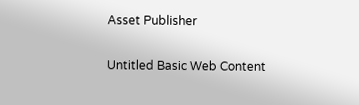Asset Publisher

Untitled Basic Web Content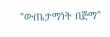"ውጤታማነት በጅማ"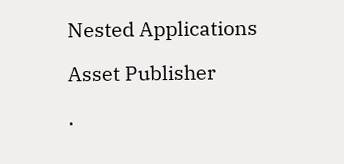Nested Applications

Asset Publisher

.